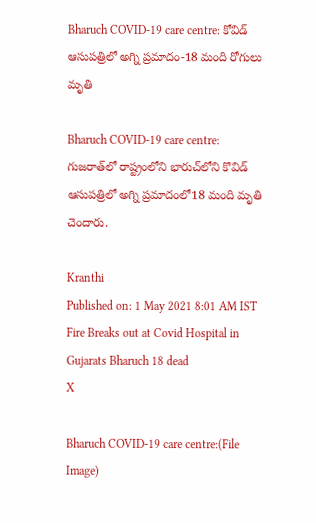Bharuch COVID-19 care centre: కోవిడ్ ఆసుపత్రిలో అగ్ని ప్రమాదం-18 మంది రోగులు మృతి

Bharuch COVID-19 care centre: గుజరాత్‌లో రాష్ట్రంలోని భారుచ్‌లోని కొవిడ్‌ ఆసుపత్రిలో అగ్ని ప్రమాదంలో18 మంది మృతి చెందారు.

Kranthi
Published on: 1 May 2021 8:01 AM IST
Fire Breaks out at Covid Hospital in Gujarats Bharuch 18 dead
X

Bharuch COVID-19 care centre:(File Image)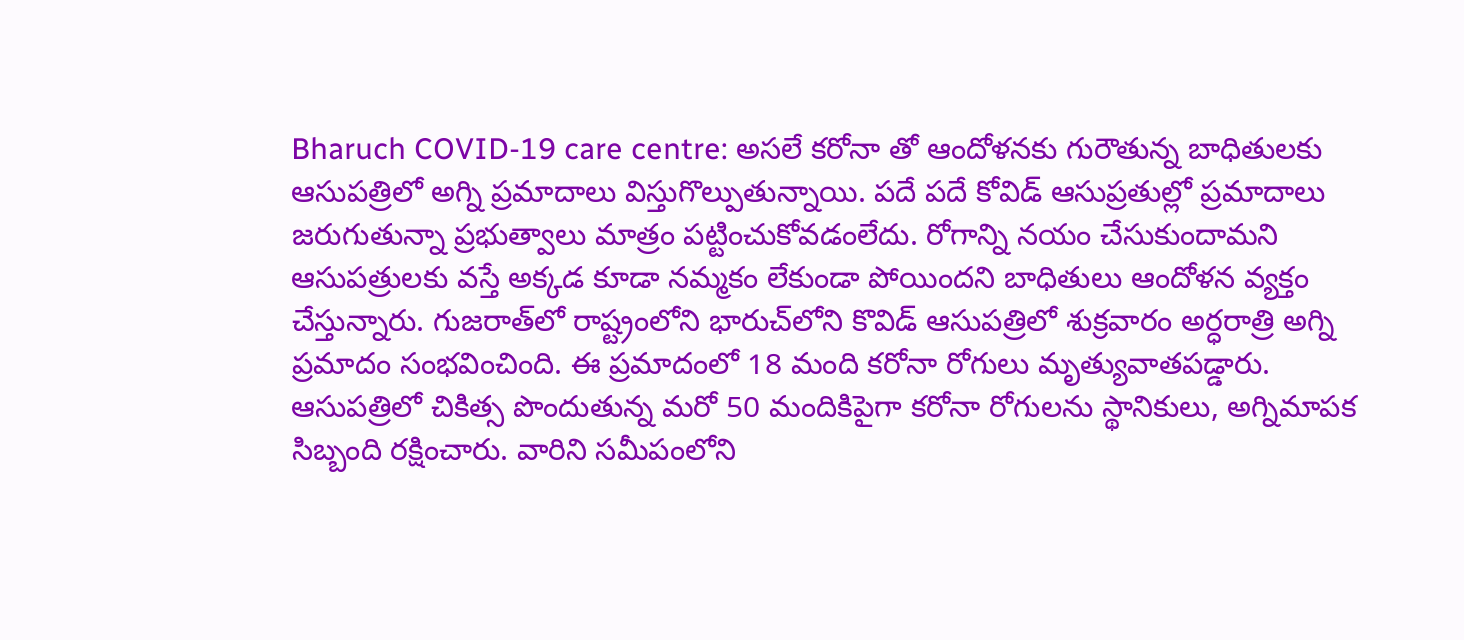Bharuch COVID-19 care centre: అసలే కరోనా తో ఆందోళనకు గురౌతున్న బాధితులకు ఆసుపత్రిలో అగ్ని ప్రమాదాలు విస్తుగొల్పుతున్నాయి. పదే పదే కోవిడ్ ఆసుప్రతుల్లో ప్రమాదాలు జరుగుతున్నా ప్రభుత్వాలు మాత్రం పట్టించుకోవడంలేదు. రోగాన్ని నయం చేసుకుందామని ఆసుపత్రులకు వస్తే అక్కడ కూడా నమ్మకం లేకుండా పోయిందని బాధితులు ఆందోళన వ్యక్తం చేస్తున్నారు. గుజరాత్‌లో రాష్ట్రంలోని భారుచ్‌లోని కొవిడ్‌ ఆసుపత్రిలో శుక్రవారం అర్ధరాత్రి అగ్ని ప్రమాదం సంభవించింది. ఈ ప్రమాదంలో 18 మంది కరోనా రోగులు మృత్యువాతపడ్డారు. ఆసుపత్రిలో చికిత్స పొందుతున్న మరో 50 మందికిపైగా కరోనా రోగులను స్థానికులు, అగ్నిమాపక సిబ్బంది రక్షించారు. వారిని సమీపంలోని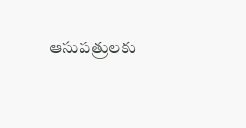ఆసుపత్రులకు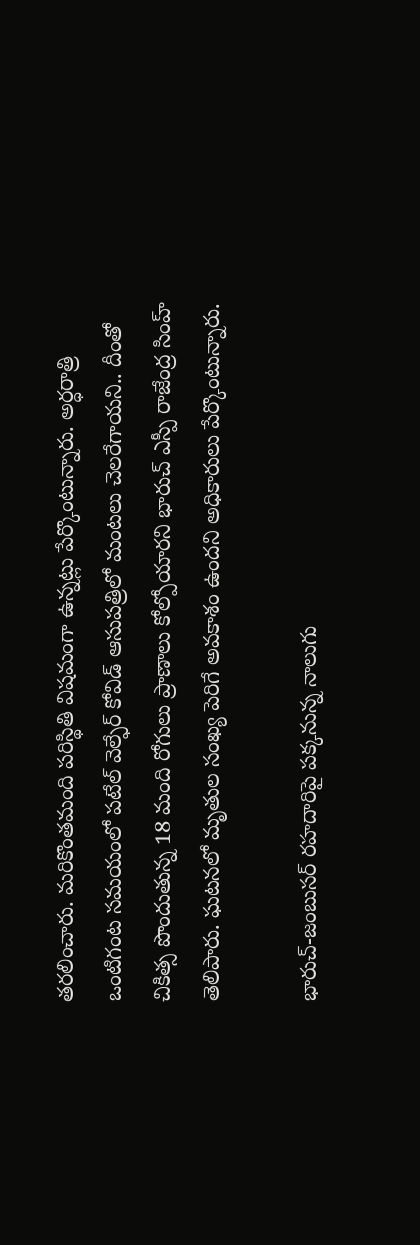తరలించారు. మరికొంతమంది పరిస్థితి విషమంగా ఉన్నట్లు పేర్కొంటున్నారు. అర్ధరాత్రి ఒంటిగంట సమయంలో పటేల్ వెల్ఫేర్ కోవిడ్ ఆసుపత్రిలో మంటలు చెలరేగాయని.. దీంతో చికిత్స పొందుతున్న 18 మంది రోగులు ప్రాణాలు కోల్పోయారని భారుచ్‌ ఎస్పీ రాజేంద్ర సింహ్‌ తెలిపారు. ఘటనలో మృతుల సంఖ్య పెరిగే అవకాశం ఉందని అధికారులు పేర్కొంటున్నారు.

భారుచ్‌-జంబుసర్‌ రహదారిపై పక్కనున్న నాలుగు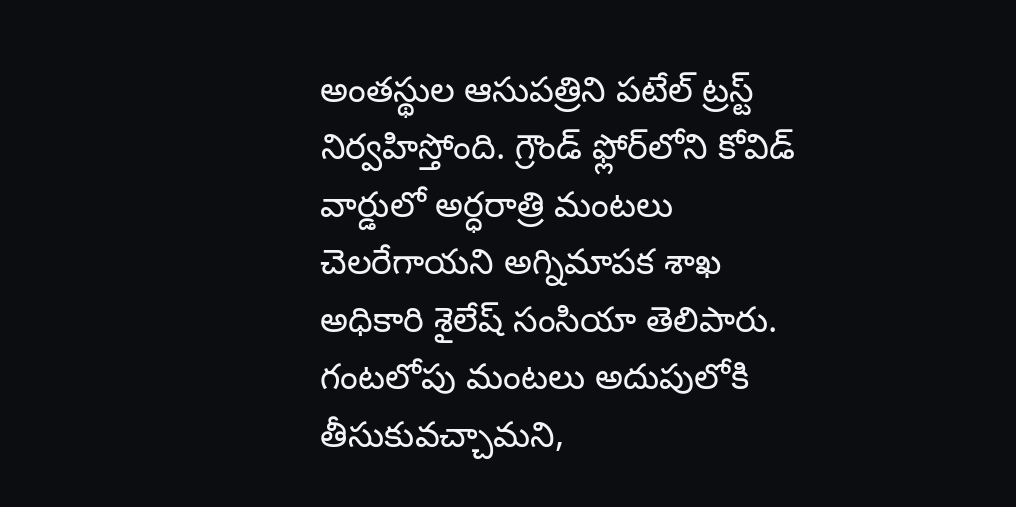అంతస్థుల ఆసుపత్రిని పటేల్ ట్రస్ట్‌ నిర్వహిస్తోంది. గ్రౌండ్‌ ఫ్లోర్‌లోని కోవిడ్‌ వార్డులో అర్ధరాత్రి మంటలు చెలరేగాయని అగ్నిమాపక శాఖ అధికారి శైలేష్‌ సంసియా తెలిపారు. గంటలోపు మంటలు అదుపులోకి తీసుకువచ్చామని,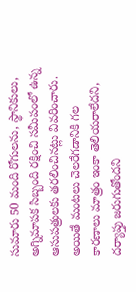సుమారు 50 మంది రోగులను, స్థానికులు, అగ్నిమాపక సిబ్బంది రక్షించి సమీపంలో ఉన్న ఆసుపత్రులకు తరలించినట్లు వివరించారు. అయితే మంటలు చెలరేగడానికి గల కారణాలు మాత్రం ఇంకా తెలియరాలేదని, దర్యాప్తు జరుగుతోందని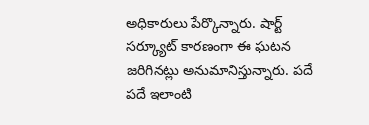అధికారులు పేర్కొన్నారు. షార్ట్ సర్క్యూట్ కారణంగా ఈ ఘటన జరిగినట్లు అనుమానిస్తున్నారు. పదే పదే ఇలాంటి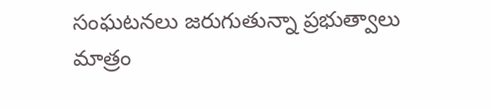సంఘటనలు జరుగుతున్నా ప్రభుత్వాలు మాత్రం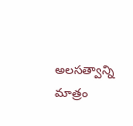అలసత్వాన్ని మాత్రం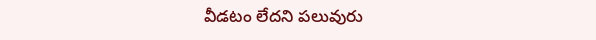వీడటం లేదని పలువురు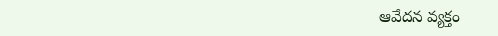ఆవేదన వ్యక్తం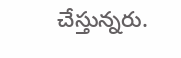చేస్తున్నరు.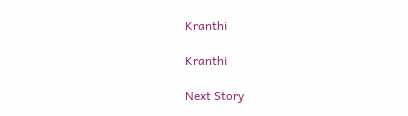Kranthi

Kranthi

Next Story